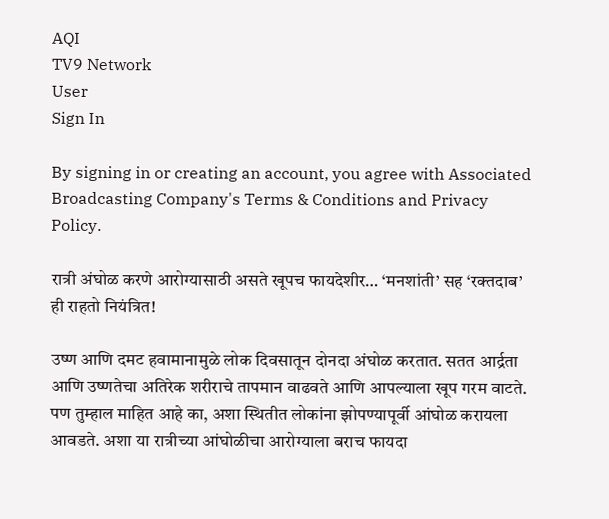AQI
TV9 Network
User
Sign In

By signing in or creating an account, you agree with Associated Broadcasting Company's Terms & Conditions and Privacy Policy.

रात्री अंघोळ करणे आरोग्यासाठी असते खूपच फायदेशीर… ‘मनशांती’ सह ‘रक्तदाब’ ही राहतो नियंत्रित!

उष्ण आणि दमट हवामानामुळे लोक दिवसातून दोनदा अंघोळ करतात. सतत आर्द्रता आणि उष्णतेचा अतिरेक शरीराचे तापमान वाढवते आणि आपल्याला खूप गरम वाटते. पण तुम्हाल माहित आहे का, अशा स्थितीत लोकांना झोपण्यापूर्वी आंघोळ करायला आवडते. अशा या रात्रीच्या आंघोळीचा आरोग्याला बराच फायदा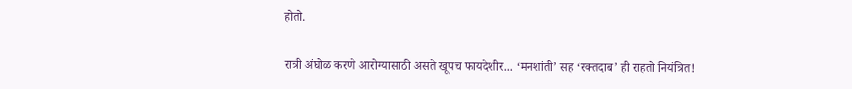होतो.

रात्री अंघोळ करणे आरोग्यासाठी असते खूपच फायदेशीर... ‘मनशांती’ सह ‘रक्तदाब’ ही राहतो नियंत्रित!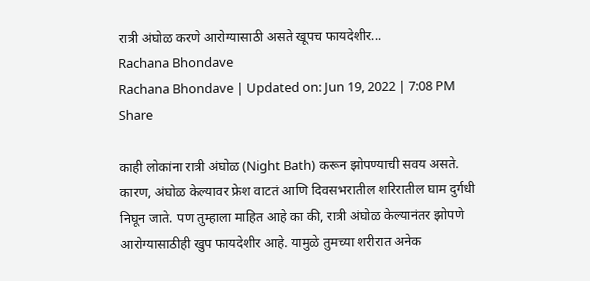रात्री अंघोळ करणे आरोग्यासाठी असते खूपच फायदेशीर...
Rachana Bhondave
Rachana Bhondave | Updated on: Jun 19, 2022 | 7:08 PM
Share

काही लोकांना रात्री अंघोळ (Night Bath) करून झोपण्याची सवय असते. कारण, अंघोळ केल्यावर फ्रेश वाटतं आणि दिवसभरातील शरिरातील घाम दुर्गधी निघून जाते. पण तुम्हाला माहित आहे का की, रात्री अंघोळ केल्यानंतर झोपणे आरोग्यासाठीही खुप फायदेशीर आहे. यामुळे तुमच्या शरीरात अनेक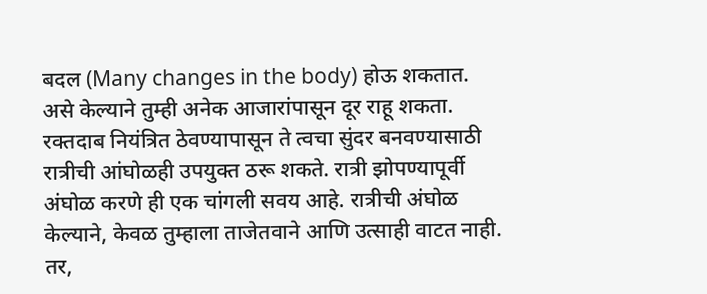बदल (Many changes in the body) होऊ शकतात. असे केल्याने तुम्ही अनेक आजारांपासून दूर राहू शकता. रक्तदाब नियंत्रित ठेवण्यापासून ते त्वचा सुंदर बनवण्यासाठी रात्रीची आंघोळही उपयुक्त ठरू शकते. रात्री झोपण्यापूर्वी अंघोळ करणे ही एक चांगली सवय आहे. रात्रीची अंघोळ केल्याने, केवळ तुम्हाला ताजेतवाने आणि उत्साही वाटत नाही. तर,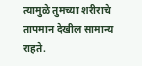त्यामुळे तुमच्या शरीराचे तापमान देखील सामान्य राहते.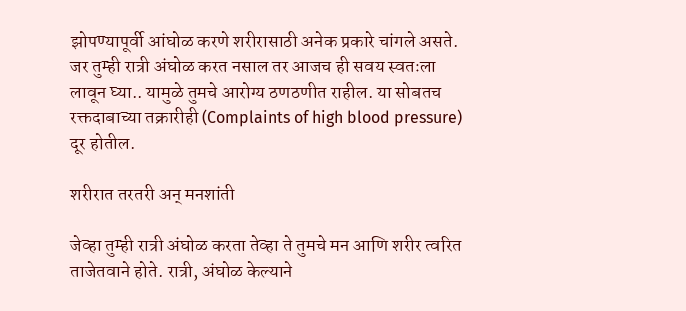झोपण्यापूर्वी आंघोळ करणे शरीरासाठी अनेक प्रकारे चांगले असते. जर तुम्ही रात्री अंघोळ करत नसाल तर आजच ही सवय स्वतःला लावून घ्या.. यामुळे तुमचे आरोग्य ठणठणीत राहील. या सोबतच रक्तदाबाच्या तक्रारीही (Complaints of high blood pressure) दूर होतील.

शरीरात तरतरी अन् मनशांती

जेव्हा तुम्ही रात्री अंघोळ करता तेव्हा ते तुमचे मन आणि शरीर त्वरित ताजेतवाने होते. रात्री, अंघोळ केल्याने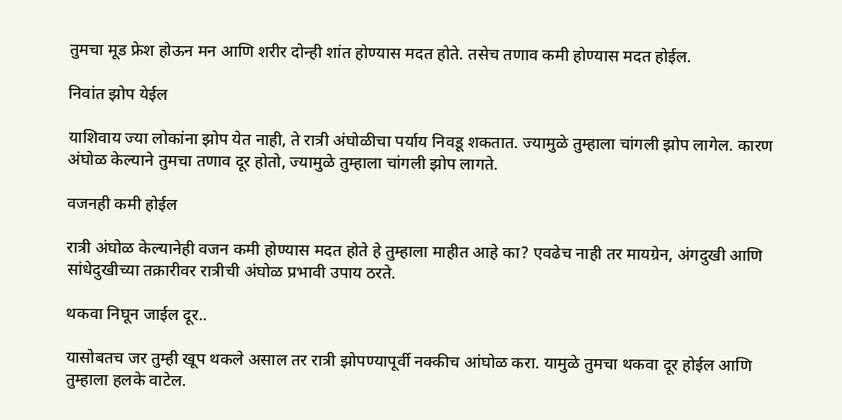तुमचा मूड फ्रेश होऊन मन आणि शरीर दोन्ही शांत होण्यास मदत होते. तसेच तणाव कमी होण्यास मदत होईल.

निवांत झोप येईल

याशिवाय ज्या लोकांना झोप येत नाही, ते रात्री अंघोळीचा पर्याय निवडू शकतात. ज्यामुळे तुम्हाला चांगली झोप लागेल. कारण अंघोळ केल्याने तुमचा तणाव दूर होतो, ज्यामुळे तुम्हाला चांगली झोप लागते.

वजनही कमी होईल

रात्री अंघोळ केल्यानेही वजन कमी होण्यास मदत होते हे तुम्हाला माहीत आहे का? एवढेच नाही तर मायग्रेन, अंगदुखी आणि सांधेदुखीच्या तक्रारीवर रात्रीची अंघोळ प्रभावी उपाय ठरते.

थकवा निघून जाईल दूर..

यासोबतच जर तुम्ही खूप थकले असाल तर रात्री झोपण्यापूर्वी नक्कीच आंघोळ करा. यामुळे तुमचा थकवा दूर होईल आणि तुम्हाला हलके वाटेल.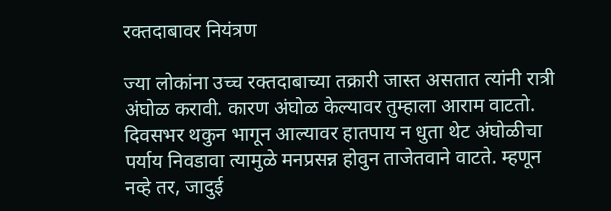रक्तदाबावर नियंत्रण

ज्या लोकांना उच्च रक्तदाबाच्या तक्रारी जास्त असतात त्यांनी रात्री अंघोळ करावी. कारण अंघोळ केल्यावर तुम्हाला आराम वाटतो. दिवसभर थकुन भागून आल्यावर हातपाय न धुता थेट अंघोळीचा पर्याय निवडावा त्यामुळे मनप्रसन्न होवुन ताजेतवाने वाटते. म्हणून नव्हे तर, जादुई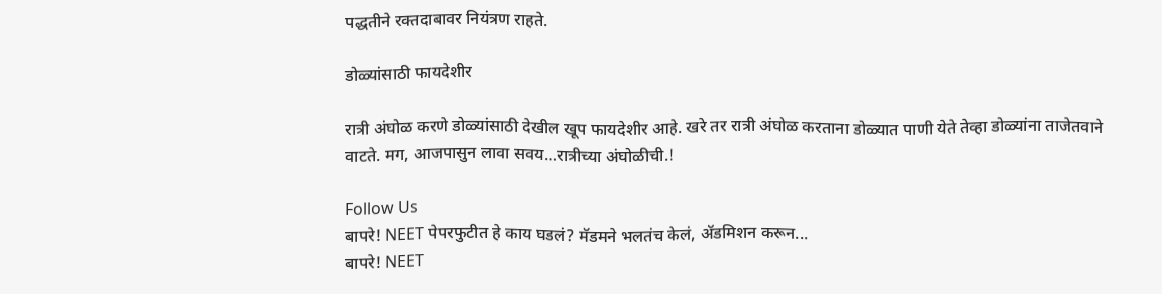पद्धतीने रक्तदाबावर नियंत्रण राहते.

डोळ्यांसाठी फायदेशीर

रात्री अंघोळ करणे डोळ्यांसाठी देखील खूप फायदेशीर आहे. खरे तर रात्री अंघोळ करताना डोळ्यात पाणी येते तेव्हा डोळ्यांना ताजेतवाने वाटते. मग, आजपासुन लावा सवय…रात्रीच्या अंघोळीची.!

Follow Us
बापरे! NEET पेपरफुटीत हे काय घडलं? मॅडमने भलतंच केलं, ॲडमिशन करून...
बापरे! NEET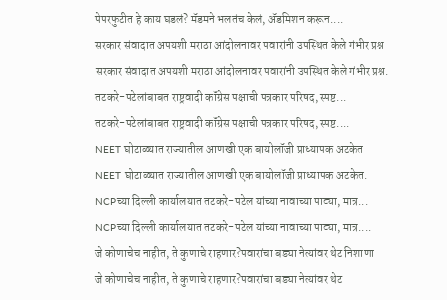पेपरफुटीत हे काय घडलं? मॅडमने भलतंच केलं, ॲडमिशन करून....
सरकार संवादात अपयशी मराठा आंदोलनावर पवारांनी उपस्थित केले गंभीर प्रश्न
सरकार संवादात अपयशी मराठा आंदोलनावर पवारांनी उपस्थित केले गंभीर प्रश्न.
तटकरे-पटेलांबाबत राष्ट्रवादी कॉंग्रेस पक्षाची पत्रकार परिषद, स्पष्ट...
तटकरे-पटेलांबाबत राष्ट्रवादी कॉंग्रेस पक्षाची पत्रकार परिषद, स्पष्ट....
NEET घोटाळ्यात राज्यातील आणखी एक बायोलॉजी प्राध्यापक अटकेत
NEET घोटाळ्यात राज्यातील आणखी एक बायोलॉजी प्राध्यापक अटकेत.
NCPच्या दिल्ली कार्यालयात तटकरे-पटेल यांच्या नावाच्या पाट्या, मात्र...
NCPच्या दिल्ली कार्यालयात तटकरे-पटेल यांच्या नावाच्या पाट्या, मात्र....
जे कोणाचेच नाहीत, ते कुणाचे राहणार?पवारांचा बड्या नेत्यांवर थेट निशाणा
जे कोणाचेच नाहीत, ते कुणाचे राहणार?पवारांचा बड्या नेत्यांवर थेट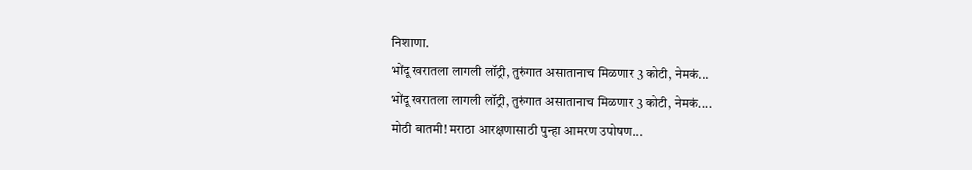निशाणा.
भोंदू खरातला लागली लॉट्री, तुरुंगात असातानाच मिळणार 3 कोटी, नेमकं...
भोंदू खरातला लागली लॉट्री, तुरुंगात असातानाच मिळणार 3 कोटी, नेमकं....
मोठी बातमी! मराठा आरक्षणासाठी पुन्हा आमरण उपोषण...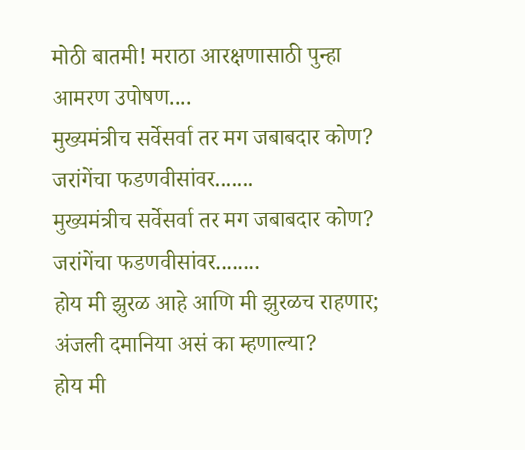मोठी बातमी! मराठा आरक्षणासाठी पुन्हा आमरण उपोषण....
मुख्यमंत्रीच सर्वेसर्वा तर मग जबाबदार कोण? जरांगेंचा फडणवीसांवर.......
मुख्यमंत्रीच सर्वेसर्वा तर मग जबाबदार कोण? जरांगेंचा फडणवीसांवर........
होय मी झुरळ आहे आणि मी झुरळच राहणार; अंजली दमानिया असं का म्हणाल्या?
होय मी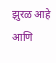झुरळ आहे आणि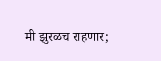मी झुरळच राहणार;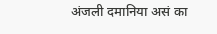अंजली दमानिया असं का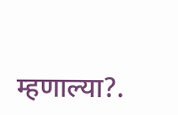म्हणाल्या?.